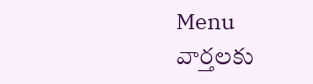Menu
వార్తలకు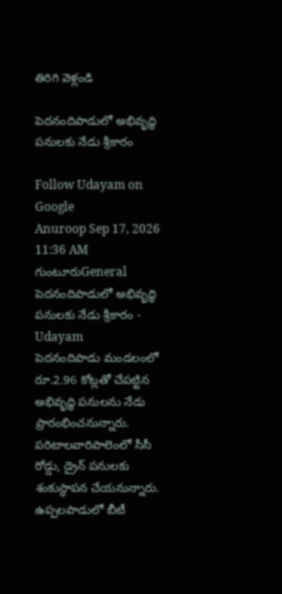తిరిగి వెళ్లండి

పెదనందిపాడులో అభివృద్ధి పనులకు నేడు శ్రీకారం

Follow Udayam on Google
Anuroop Sep 17, 2026 11:36 AM గుంటూరుGeneral
పెదనందిపాడులో అభివృద్ధి పనులకు నేడు శ్రీకారం - Udayam
పెదనందిపాడు మండలంలో రూ.2.96 కోట్లతో చేపట్టిన అభివృద్ధి పనులను నేడు ప్రారంభించనున్నారు. పరిటాలవారిపాలెంలో సీసీ రోడ్డు, డ్రైన్ పనులకు శంకుస్థాపన చేయనున్నారు. ఉప్పలపాడులో బీటీ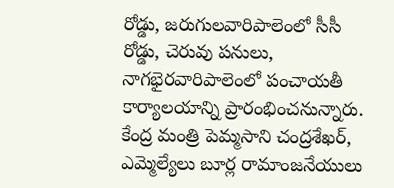రోడ్డు, జరుగులవారిపాలెంలో సీసీ రోడ్డు, చెరువు పనులు, నాగభైరవారిపాలెంలో పంచాయతీ కార్యాలయాన్ని ప్రారంభించనున్నారు. కేంద్ర మంత్రి పెమ్మసాని చంద్రశేఖర్, ఎమ్మెల్యేలు బూర్ల రామాంజనేయులు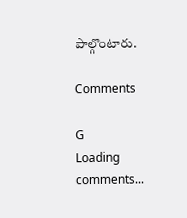పాల్గొంటారు.

Comments

G
Loading comments...